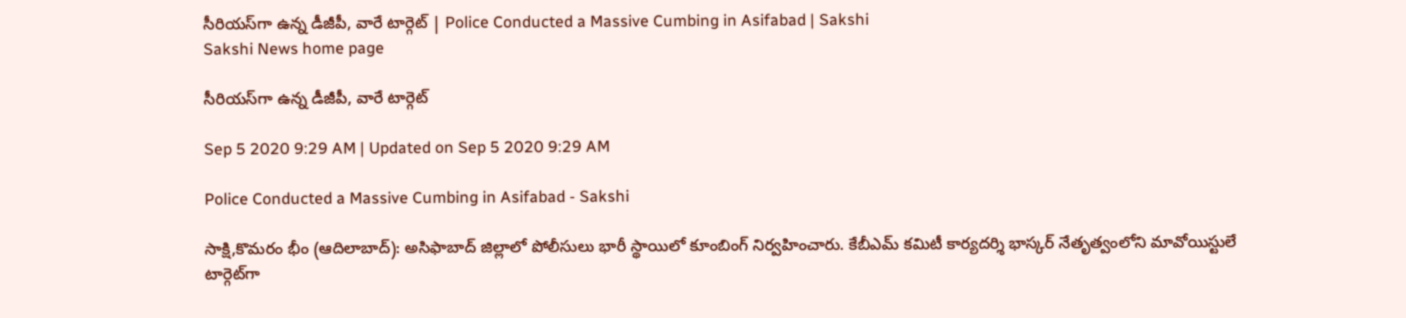సీరియస్‌గా ఉన్న డీజీపీ, వారే టార్గెట్‌ | Police Conducted a Massive Cumbing in Asifabad | Sakshi
Sakshi News home page

సీరియస్‌గా ఉన్న డీజీపీ, వారే టార్గెట్‌

Sep 5 2020 9:29 AM | Updated on Sep 5 2020 9:29 AM

Police Conducted a Massive Cumbing in Asifabad - Sakshi

సాక్షి,కొమరం భీం (ఆదిలాబాద్‌): అసిఫాబాద్ జిల్లాలో పోలీసులు భారీ స్థాయిలో కూంబింగ్‌ నిర్వహించారు. కేబీఎమ్‌ కమిటీ కార్యదర్శి భాస్కర్ నేతృత్వంలోని మావోయిస్టులే టార్గెట్‌గా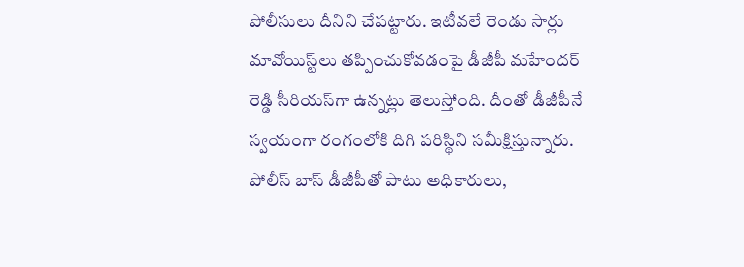పోలీసులు దీనిని చేపట్టారు. ఇటీవలే రెండు సార్లు మావోయిస్ట్‌లు తప్పించుకోవడంపై డీజీపీ మహేందర్‌ రెడ్డి సీరియస్‌గా ఉన్నట్లు తెలుస్తోంది. దీంతో డీజీపీనే స్వయంగా రంగంలోకి దిగి పరిస్థిని సమీక్షిస్తున్నారు. పోలీస్‌ బాస్‌ డీజీపీతో పాటు అధికారులు,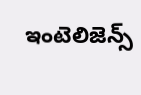ఇంటెలిజెన్స్‌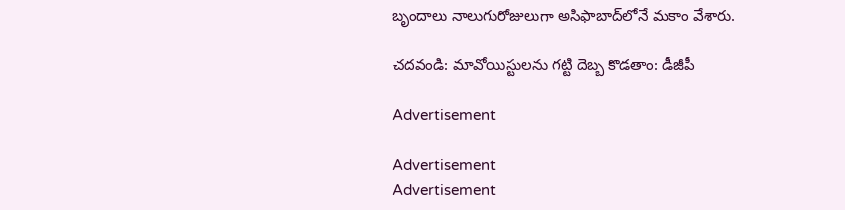బృందాలు నాలుగురోజులుగా అసిఫాబాద్‌లోనే మకాం వేశారు.

చదవండి: మావోయిస్టులను గట్టి దెబ్బ కొడతాం: డీజీపీ

Advertisement

Advertisement
Advertisement